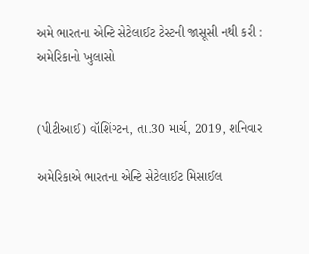અમે ભારતના એન્ટિ સેટેલાઈટ ટેસ્ટની જાસૂસી નથી કરી : અમેરિકાનો ખુલાસો


(પીટીઆઈ) વૉશિંગ્ટન, તા.30 માર્ચ, 2019, શનિવાર

અમેરિકાએ ભારતના એન્ટિ સેટેલાઈટ મિસાઈલ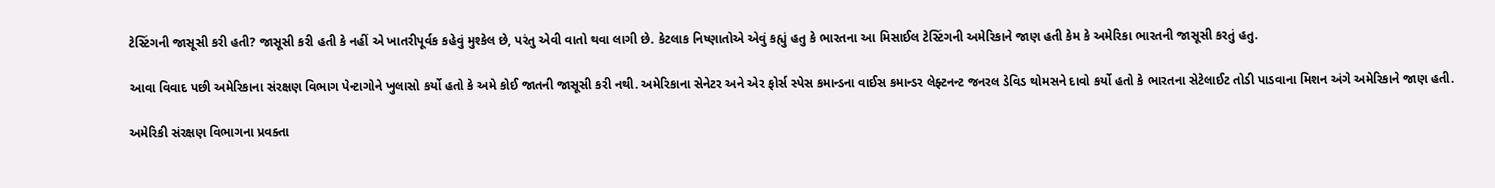ટેસ્ટિંગની જાસૂસી કરી હતી? જાસૂસી કરી હતી કે નહીં એ ખાતરીપૂર્વક કહેવું મુશ્કેલ છે, પરંતુ એવી વાતો થવા લાગી છે. કેટલાક નિષ્ણાતોએ એવું કહ્યું હતુ કે ભારતના આ મિસાઈલ ટેસ્ટિંગની અમેરિકાને જાણ હતી કેમ કે અમેરિકા ભારતની જાસૂસી કરતું હતુ.

આવા વિવાદ પછી અમેરિકાના સંરક્ષણ વિભાગ પેન્ટાગોને ખુલાસો કર્યો હતો કે અમે કોઈ જાતની જાસૂસી કરી નથી. અમેરિકાના સેનેટર અને એર ફોર્સ સ્પેસ કમાન્ડના વાઈસ કમાન્ડર લેફ્ટનન્ટ જનરલ ડેવિડ થોમસને દાવો કર્યો હતો કે ભારતના સેટેલાઈટ તોડી પાડવાના મિશન અંગે અમેરિકાને જાણ હતી.

અમેરિકી સંરક્ષણ વિભાગના પ્રવક્તા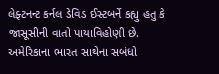લેફ્ટનન્ટ કર્નલ ડેવિડ ઈસ્ટબર્ને કહ્યુ હતુ કે જાસૂસીની વાતો પાયાવિહોણી છે. અમેરિકાના ભારત સાથેના સબંધો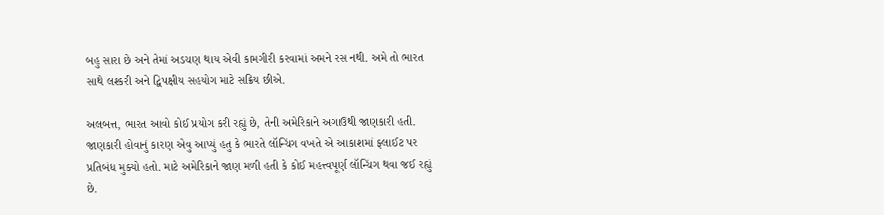બહુ સારા છે અને તેમાં અડચણ થાય એવી કામગીરી કરવામાં અમને રસ નથી. અમે તો ભારત સાથે લશ્કરી અને દ્વિપક્ષીય સહયોગ માટે સક્રિય છીએ.

અલબત્ત, ભારત આવો કોઈ પ્રયોગ કરી રહ્યું છે, તેની અમેરિકાને અગાઉથી જાણકારી હતી. જાણકારી હોવાનું કારણ એવુ આપ્યું હતુ કે ભારતે લૉન્ચિંગ વખતે એ આકાશમાં ફ્લાઈટ પર પ્રતિબંધ મુક્યો હતો. માટે અમેરિકાને જાણ મળી હતી કે કોઈ મહત્ત્વપૂર્ણ લૉન્ચિંગ થવા જઈ રહ્યું છે.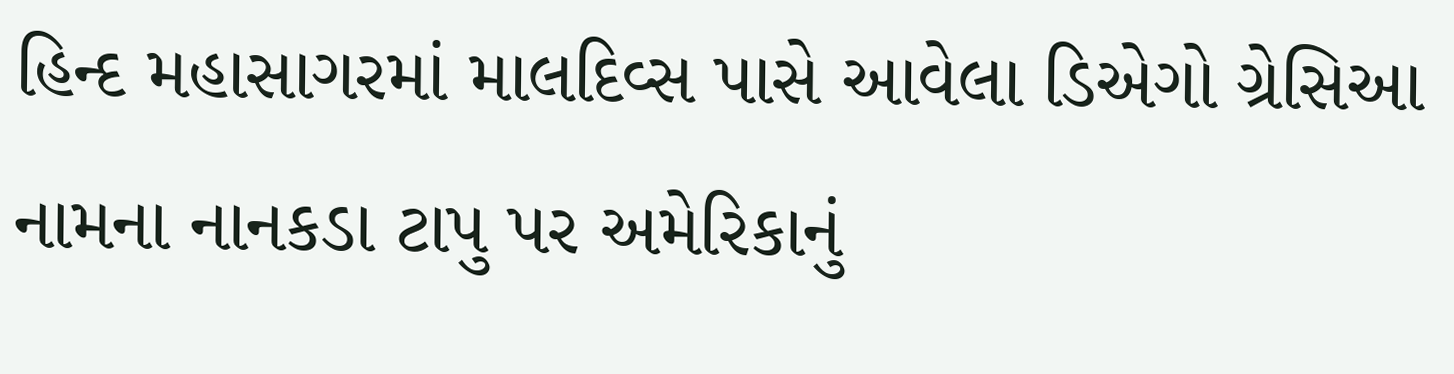હિન્દ મહાસાગરમાં માલદિવ્સ પાસે આવેલા ડિએગો ગ્રેસિઆ નામના નાનકડા ટાપુ પર અમેરિકાનું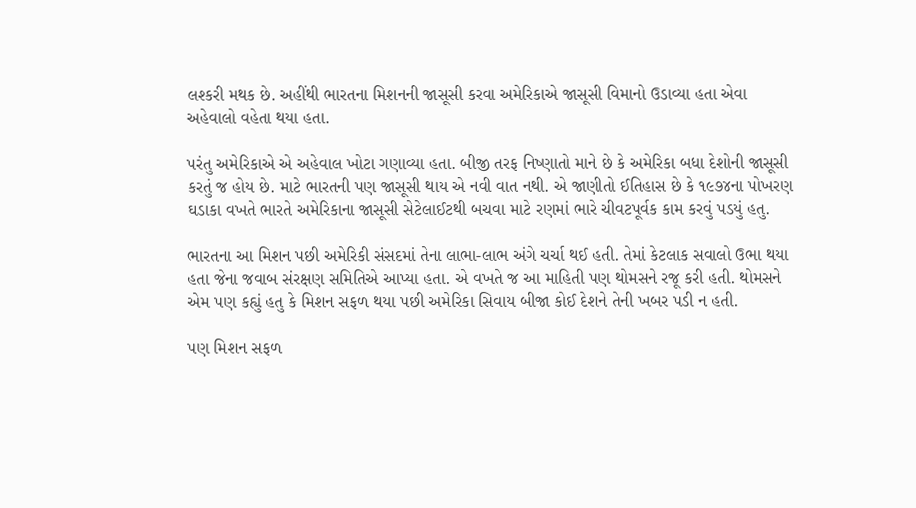લશ્કરી મથક છે. અહીંથી ભારતના મિશનની જાસૂસી કરવા અમેરિકાએ જાસૂસી વિમાનો ઉડાવ્યા હતા એવા અહેવાલો વહેતા થયા હતા.

પરંતુ અમેરિકાએ એ અહેવાલ ખોટા ગણાવ્યા હતા. બીજી તરફ નિષ્ણાતો માને છે કે અમેરિકા બધા દેશોની જાસૂસી કરતું જ હોય છે. માટે ભારતની પણ જાસૂસી થાય એ નવી વાત નથી. એ જાણીતો ઈતિહાસ છે કે ૧૯૭૪ના પોખરણ ઘડાકા વખતે ભારતે અમેરિકાના જાસૂસી સેટેલાઈટથી બચવા માટે રણમાં ભારે ચીવટપૂર્વક કામ કરવું પડયું હતુ.

ભારતના આ મિશન પછી અમેરિકી સંસદમાં તેના લાભા-લાભ અંગે ચર્ચા થઈ હતી. તેમાં કેટલાક સવાલો ઉભા થયા હતા જેના જવાબ સંરક્ષણ સમિતિએ આપ્યા હતા. એ વખતે જ આ માહિતી પણ થોમસને રજૂ કરી હતી. થોમસને એમ પણ કહ્યું હતુ કે મિશન સફળ થયા પછી અમેરિકા સિવાય બીજા કોઈ દેશને તેની ખબર પડી ન હતી.

પણ મિશન સફળ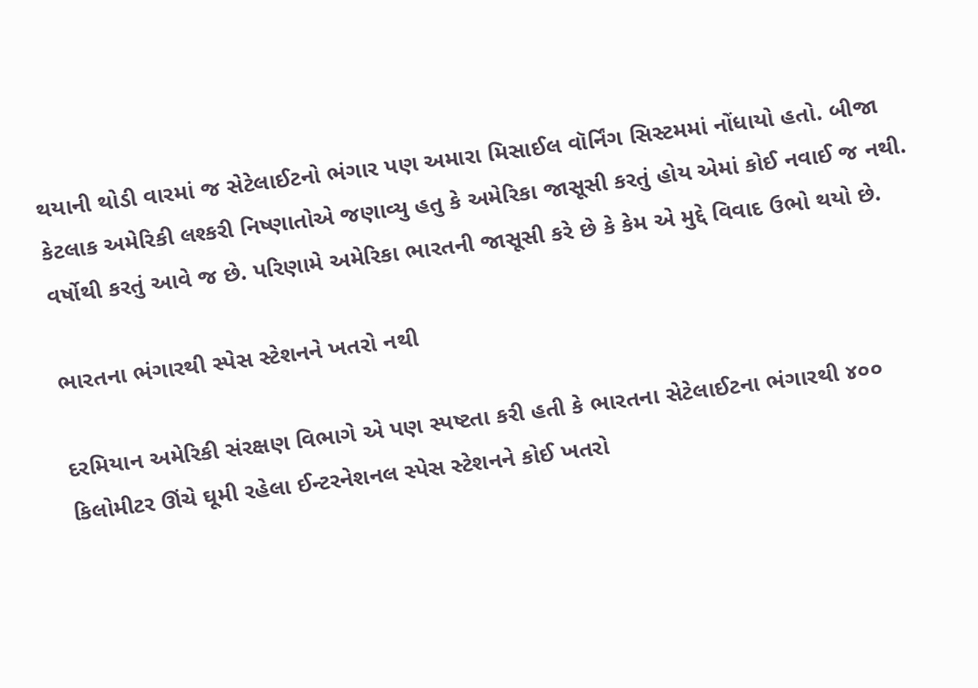થયાની થોડી વારમાં જ સેટેલાઈટનો ભંગાર પણ અમારા મિસાઈલ વૉર્નિંગ સિસ્ટમમાં નોંધાયો હતો. બીજા કેટલાક અમેરિકી લશ્કરી નિષ્ણાતોએ જણાવ્યુ હતુ કે અમેરિકા જાસૂસી કરતું હોય એમાં કોઈ નવાઈ જ નથી. વર્ષોથી કરતું આવે જ છે. પરિણામે અમેરિકા ભારતની જાસૂસી કરે છે કે કેમ એ મુદ્દે વિવાદ ઉભો થયો છે.

ભારતના ભંગારથી સ્પેસ સ્ટેશનને ખતરો નથી

દરમિયાન અમેરિકી સંરક્ષણ વિભાગે એ પણ સ્પષ્ટતા કરી હતી કે ભારતના સેટેલાઈટના ભંગારથી ૪૦૦ કિલોમીટર ઊંચે ઘૂમી રહેલા ઈન્ટરનેશનલ સ્પેસ સ્ટેશનને કોઈ ખતરો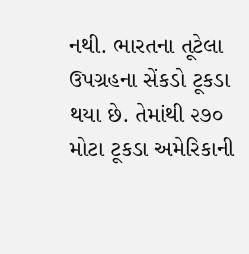નથી. ભારતના તૂટેલા ઉપગ્રહના સેંકડો ટૂકડા થયા છે. તેમાંથી ૨૭૦ મોટા ટૂકડા અમેરિકાની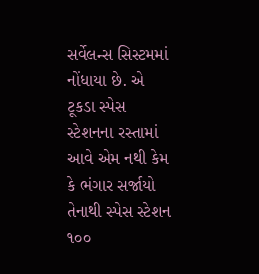સર્વેલન્સ સિસ્ટમમાં નોંધાયા છે. એ ટૂકડા સ્પેસ સ્ટેશનના રસ્તામાં આવે એમ નથી કેમ કે ભંગાર સર્જાયો તેનાથી સ્પેસ સ્ટેશન ૧૦૦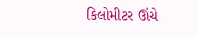કિલોમીટર ઊંચે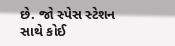છે. જો સ્પેસ સ્ટેશન સાથે કોઈ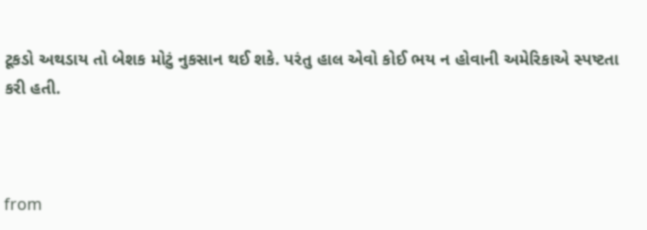ટૂકડો અથડાય તો બેશક મોટું નુકસાન થઈ શકે. પરંતુ હાલ એવો કોઈ ભય ન હોવાની અમેરિકાએ સ્પષ્ટતા કરી હતી.



from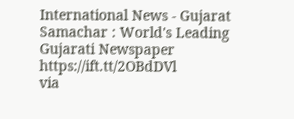International News - Gujarat Samachar : World's Leading Gujarati Newspaper https://ift.tt/2OBdDVl
via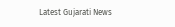Latest Gujarati News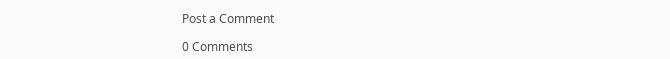Post a Comment

0 Comments